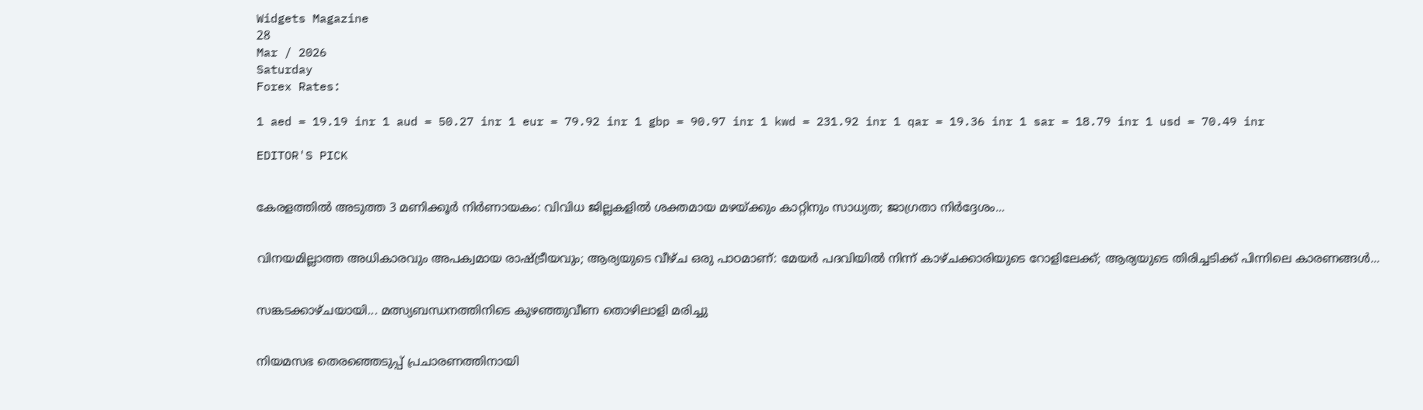Widgets Magazine
28
Mar / 2026
Saturday
Forex Rates:

1 aed = 19.19 inr 1 aud = 50.27 inr 1 eur = 79.92 inr 1 gbp = 90.97 inr 1 kwd = 231.92 inr 1 qar = 19.36 inr 1 sar = 18.79 inr 1 usd = 70.49 inr

EDITOR'S PICK


കേരളത്തിൽ അടുത്ത 3 മണിക്കൂർ നിർണായകം: വിവിധ ജില്ലകളിൽ ശക്തമായ മഴയ്ക്കും കാറ്റിനും സാധ്യത; ജാഗ്രതാ നിർദ്ദേശം...


വിനയമില്ലാത്ത അധികാരവും അപക്വമായ രാഷ്ട്രീയവും; ആര്യയുടെ വീഴ്ച ഒരു പാഠമാണ്: മേയർ പദവിയിൽ നിന്ന് കാഴ്ചക്കാരിയുടെ റോളിലേക്ക്; ആര്യയുടെ തിരിച്ചടിക്ക് പിന്നിലെ കാരണങ്ങൾ...


സങ്കടക്കാഴ്ചയായി... മത്സ്യബന്ധനത്തിനിടെ കുഴഞ്ഞുവീണ തൊഴിലാളി മരിച്ചു


നിയമസഭ തെരഞ്ഞെടുപ്പ് പ്രചാരണത്തിനായി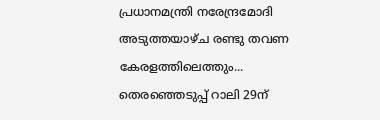പ്രധാനമന്ത്രി നരേന്ദ്രമോദി അടുത്തയാഴ്ച രണ്ടു തവണ കേരളത്തിലെത്തും... തെരഞ്ഞെടുപ്പ് റാലി 29ന്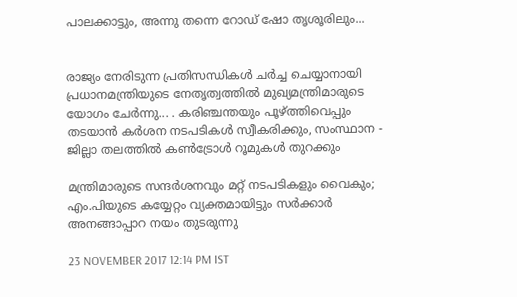പാലക്കാട്ടും, അന്നു തന്നെ റോഡ് ഷോ തൃശൂരിലും...


രാജ്യം നേരിടുന്ന പ്രതിസന്ധികൾ ചർച്ച ചെയ്യാനായി പ്രധാനമന്ത്രിയുടെ നേതൃത്വത്തിൽ മുഖ്യമന്ത്രിമാരുടെ യോഗം ചേർന്നു... . കരിഞ്ചന്തയും പൂഴ്ത്തിവെപ്പും തടയാൻ കർശന നടപടികൾ സ്വീകരിക്കും, സംസ്ഥാന - ജില്ലാ തലത്തിൽ കൺട്രോൾ റൂമുകൾ തുറക്കും

മന്ത്രിമാരുടെ സന്ദര്‍ശനവും മറ്റ് നടപടികളും വൈകും; എം.പിയുടെ കയ്യേറ്റം വ്യക്തമായിട്ടും സര്‍ക്കാര്‍ അനങ്ങാപ്പാറ നയം തുടരുന്നു

23 NOVEMBER 2017 12:14 PM IST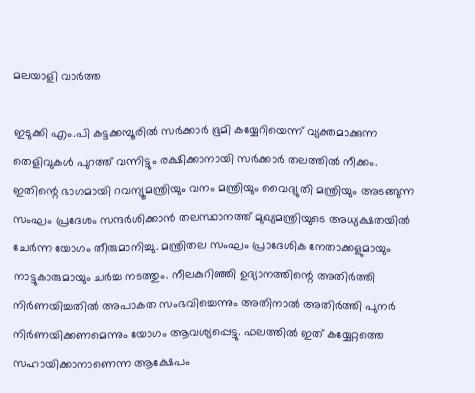മലയാളി വാര്‍ത്ത

ഇടുക്കി എം.പി കട്ടക്കമ്പൂരില്‍ സര്‍ക്കാര്‍ ഭൂമി കയ്യേറിയെന്ന് വ്യക്തമാക്കുന്ന തെളിവുകള്‍ പുറത്ത് വന്നിട്ടും രക്ഷിക്കാനായി സര്‍ക്കാര്‍ തലത്തില്‍ നീക്കം. ഇതിന്റെ ഭാഗമായി റവന്യൂമന്ത്രിയും വനം മന്ത്രിയും വൈദ്യുതി മന്ത്രിയും അടങ്ങുന്ന സംഘം പ്രദേശം സന്ദര്‍ശിക്കാന്‍ തലസ്ഥാനത്ത് മുഖ്യമന്ത്രിയുടെ അധ്യക്ഷതയില്‍ ചേര്‍ന്ന യോഗം തീരുമാനിച്ചു. മന്ത്രിതല സംഘം പ്രാദേശിക നേതാക്കളുമായും നാട്ടുകാരുമായും ചര്‍ച്ച നടത്തും. നീലകുറിഞ്ഞി ഉദ്യാനത്തിന്റെ അതിര്‍ത്തി നിര്‍ണയിച്ചതില്‍ അപാകത സംഭവിച്ചെന്നും അതിനാല്‍ അതിര്‍ത്തി പുനര്‍ നിര്‍ണയിക്കണമെന്നും യോഗം ആവശ്യപ്പെട്ടു. ഫലത്തില്‍ ഇത് കയ്യേറ്റത്തെ സഹായിക്കാനാണെന്ന ആക്ഷേപം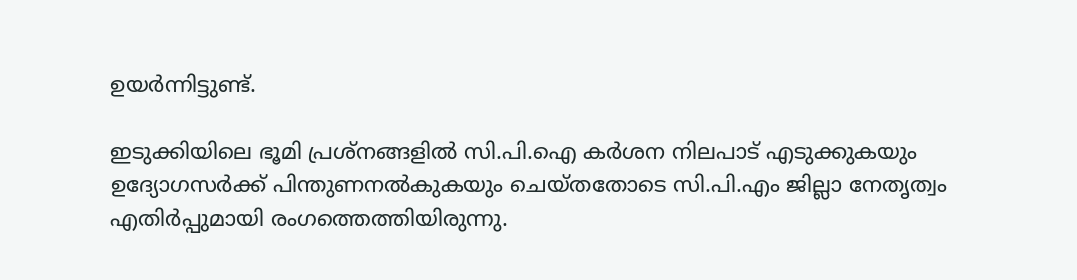ഉയര്‍ന്നിട്ടുണ്ട്.

ഇടുക്കിയിലെ ഭൂമി പ്രശ്‌നങ്ങളില്‍ സി.പി.ഐ കര്‍ശന നിലപാട് എടുക്കുകയും ഉദ്യോഗസര്‍ക്ക് പിന്തുണനല്‍കുകയും ചെയ്തതോടെ സി.പി.എം ജില്ലാ നേതൃത്വം എതിര്‍പ്പുമായി രംഗത്തെത്തിയിരുന്നു.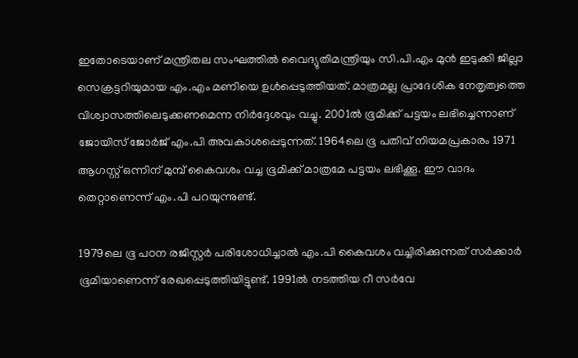ഇതോടെയാണ് മന്ത്രിതല സംഘത്തില്‍ വൈദ്യുതിമന്ത്രിയും സി.പി.എം മുന്‍ ഇടുക്കി ജില്ലാ സെക്രട്ടറിയുമായ എം.എം മണിയെ ഉള്‍പ്പെടുത്തിയത്. മാത്രമല്ല പ്രാദേശിക നേതൃത്വത്തെ വിശ്വാസത്തിലെടുക്കണമെന്ന നിര്‍ദ്ദേശവും വച്ചു. 2001ല്‍ ഭൂമിക്ക് പട്ടയം ലഭിച്ചെന്നാണ് ജോയിസ് ജോര്‍ജ് എം.പി അവകാശപ്പെടുന്നത്. 1964ലെ ഭൂ പതിവ് നിയമപ്രകാരം 1971 ആഗസ്റ്റ് ഒന്നിന് മുമ്പ് കൈവശം വച്ച ഭൂമിക്ക് മാത്രമേ പട്ടയം ലഭിക്കൂ. ഈ വാദം തെറ്റാണെന്ന് എം.പി പറയുന്നുണ്ട്.

1979ലെ ഭൂ പഠന രജിസ്റ്റര്‍ പരിശോധിച്ചാല്‍ എം.പി കൈവശം വച്ചിരിക്കുന്നത് സര്‍ക്കാര്‍ ഭൂമിയാണെന്ന് രേഖപ്പെടുത്തിയിട്ടുണ്ട്. 1991ല്‍ നടത്തിയ റീ സര്‍വേ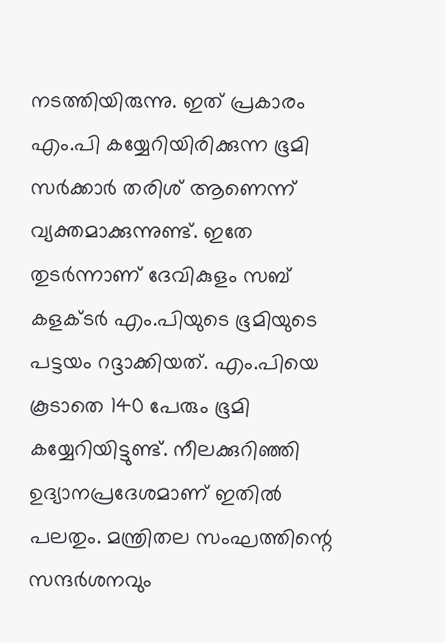നടത്തിയിരുന്നു. ഇത് പ്രകാരം എം.പി കയ്യേറിയിരിക്കുന്ന ഭൂമി സര്‍ക്കാര്‍ തരിശ് ആണെന്ന് വ്യക്തമാക്കുന്നുണ്ട്. ഇതേ തുടര്‍ന്നാണ് ദേവികുളം സബ് കളക്ടര്‍ എം.പിയുടെ ഭൂമിയുടെ പട്ടയം റദ്ദാക്കിയത്. എം.പിയെ കൂടാതെ 140 പേരും ഭൂമി കയ്യേറിയിട്ടുണ്ട്. നീലക്കുറിഞ്ഞി ഉദ്യാനപ്രദേശമാണ് ഇതില്‍ പലതും. മന്ത്രിതല സംഘത്തിന്റെ സന്ദര്‍ശനവും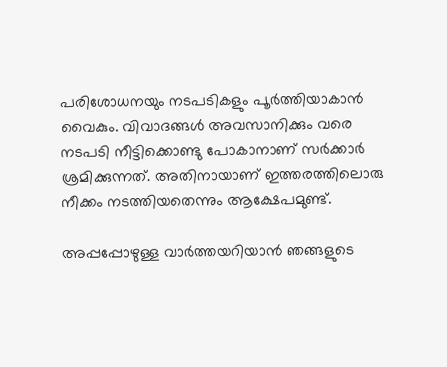പരിശോധനയും നടപടികളും പൂര്‍ത്തിയാകാന്‍ വൈകും. വിവാദങ്ങള്‍ അവസാനിക്കും വരെ നടപടി നീട്ടിക്കൊണ്ടു പോകാനാണ് സര്‍ക്കാര്‍ ശ്രമിക്കുന്നത്. അതിനായാണ് ഇത്തരത്തിലൊരു നീക്കം നടത്തിയതെന്നും ആക്ഷേപമുണ്ട്.

അപ്പപ്പോഴുള്ള വാര്‍ത്തയറിയാന്‍ ഞങ്ങളുടെ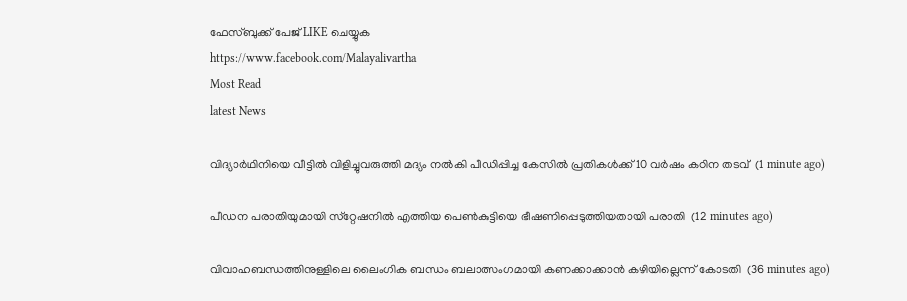ഫേസ്‌ബുക്ക്‌ പേജ് LIKE ചെയ്യുക
https://www.facebook.com/Malayalivartha
Most Read
latest News

വിദ്യാര്‍ഥിനിയെ വീട്ടില്‍ വിളിച്ചുവരുത്തി മദ്യം നല്‍കി പീഡിപ്പിച്ച കേസില്‍ പ്രതികള്‍ക്ക് 10 വര്‍ഷം കഠിന തടവ്  (1 minute ago)

പീഡന പരാതിയുമായി സ്‌റ്റേഷനില്‍ എത്തിയ പെണ്‍കുട്ടിയെ ഭീഷണിപ്പെടുത്തിയതായി പരാതി  (12 minutes ago)

വിവാഹബന്ധത്തിനുള്ളിലെ ലൈംഗിക ബന്ധം ബലാത്സംഗമായി കണക്കാക്കാന്‍ കഴിയില്ലെന്ന് കോടതി  (36 minutes ago)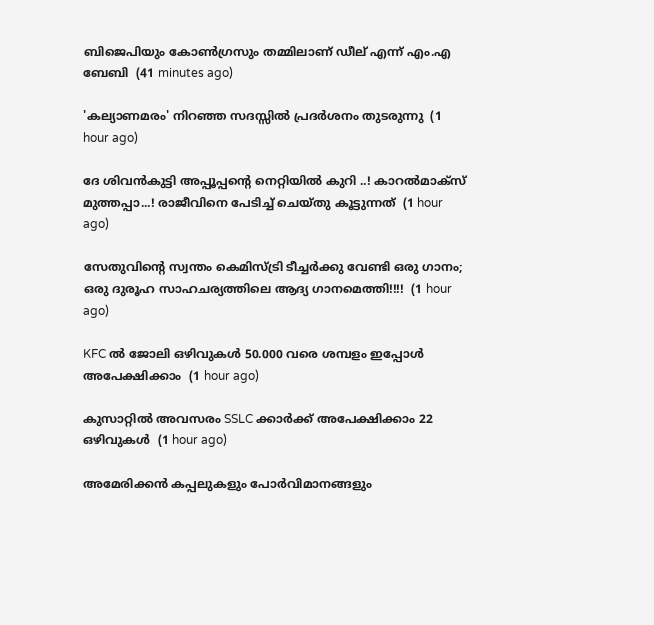ബിജെപിയും കോണ്‍ഗ്രസും തമ്മിലാണ് ഡീല് എന്ന് എം.എ ബേബി  (41 minutes ago)

'കല്യാണമരം' നിറഞ്ഞ സദസ്സില്‍ പ്രദര്‍ശനം തുടരുന്നു  (1 hour ago)

ദേ ശിവൻകുട്ടി അപ്പൂപ്പന്റെ നെറ്റിയിൽ കുറി ..! കാറൽമാക്സ് മുത്തപ്പാ...! രാജീവിനെ പേടിച്ച് ചെയ്തു കൂട്ടുന്നത്  (1 hour ago)

സേതുവിൻ്റെ സ്വന്തം കെമിസ്ട്രി ടീച്ചർക്കു വേണ്ടി ഒരു ഗാനം; ഒരു ദുരൂഹ സാഹചര്യത്തിലെ ആദ്യ ഗാനമെത്തി!!!!  (1 hour ago)

KFC ൽ ജോലി ഒഴിവുകൾ 50.000 വരെ ശമ്പളം ഇപ്പോൾ അപേക്ഷിക്കാം  (1 hour ago)

കുസാറ്റില്‍ അവസരം SSLC ക്കാർക്ക് അപേക്ഷിക്കാം 22 ഒഴിവുകള്‍  (1 hour ago)

അമേരിക്കന്‍ കപ്പലുകളും പോര്‍വിമാനങ്ങളും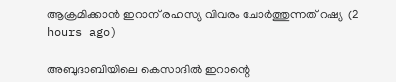ആക്രമിക്കാന്‍ ഇറാന് രഹസ്യ വിവരം ചോര്‍ത്തുന്നത് റഷ്യ  (2 hours ago)

അബുദാബിയിലെ കെസാദില്‍ ഇറാന്റെ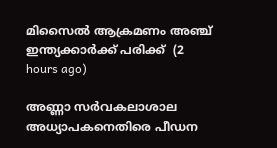മിസൈല്‍ ആക്രമണം അഞ്ച് ഇന്ത്യക്കാര്‍ക്ക് പരിക്ക്  (2 hours ago)

അണ്ണാ സര്‍വകലാശാല അധ്യാപകനെതിരെ പീഡന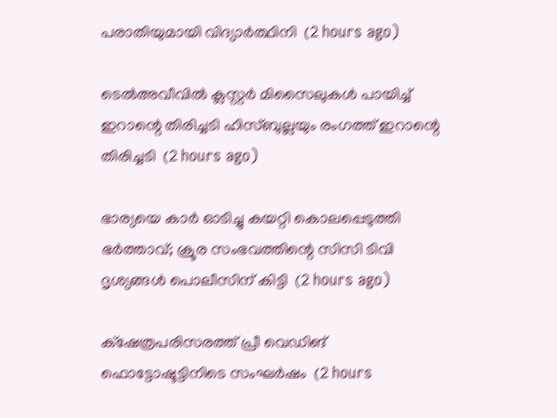പരാതിയുമായി വിദ്യാര്‍ത്ഥിനി  (2 hours ago)

ടെൽഅവീവിൽ ക്ലസ്റ്റർ മിസൈലുകൾ പായിച്ച് ഇറാന്റെ തിരിച്ചടി ഹിസ്ബുല്ലയും രംഗത്ത് ഇറാന്റെ തിരിച്ചടി  (2 hours ago)

ഭാര്യയെ കാര്‍ ഓടിച്ചു കയറ്റി കൊലപ്പെടുത്തി ഭര്‍ത്താവ്; ക്രൂര സംഭവത്തിന്റെ സിസി ടിവി ദൃശ്യങ്ങള്‍ പൊലീസിന് കിട്ടി  (2 hours ago)

ക്‌ഷേത്രപരിസരത്ത് പ്രീ വെഡിങ് ഫൊട്ടോഷൂട്ടിനിടെ സംഘര്‍ഷം  (2 hours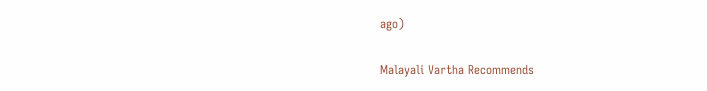ago)

Malayali Vartha Recommends